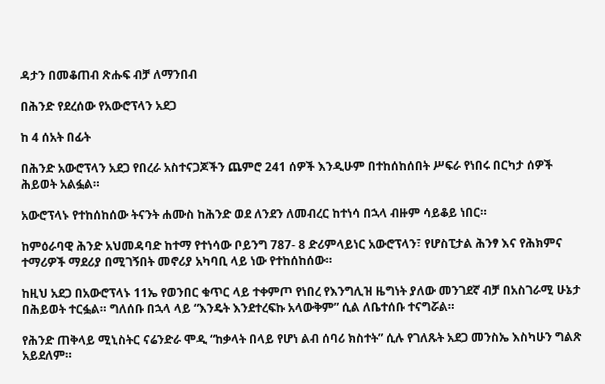ዳታን በመቆጠብ ጽሑፍ ብቻ ለማንበብ

በሕንድ የደረሰው የአውሮፕላን አደጋ

ከ 4 ሰአት በፊት

በሕንድ አውሮፕላን አደጋ የበረራ አስተናጋጆችን ጨምሮ 241 ሰዎች እንዲሁም በተከሰከሰበት ሥፍራ የነበሩ በርካታ ሰዎች ሕይወት አልፏል።

አውሮፕላኑ የተከሰከሰው ትናንት ሐሙስ ከሕንድ ወደ ለንደን ለመብረር ከተነሳ በኋላ ብዙም ሳይቆይ ነበር።

ከምዕራባዊ ሕንድ አህመዳባድ ከተማ የተነሳው ቦይንግ 787- 8 ድሪምላይነር አውሮፕላን፣ የሆስፒታል ሕንፃ እና የሕክምና ተማሪዎች ማደሪያ በሚገኝበት መኖሪያ አካባቢ ላይ ነው የተከሰከሰው።

ከዚህ አደጋ በአውሮፕላኑ 11ኤ የወንበር ቁጥር ላይ ተቀምጦ የነበረ የእንግሊዝ ዜግነት ያለው መንገደኛ ብቻ በአስገራሚ ሁኔታ በሕይወት ተርፏል። ግለሰቡ በኋላ ላይ “እንዴት እንደተረፍኩ አላውቅም” ሲል ለቤተሰቡ ተናግሯል።

የሕንድ ጠቅላይ ሚኒስትር ናሬንድራ ሞዲ “ከቃላት በላይ የሆነ ልብ ሰባሪ ክስተት” ሲሉ የገለጹት አደጋ መንስኤ እስካሁን ግልጽ አይደለም።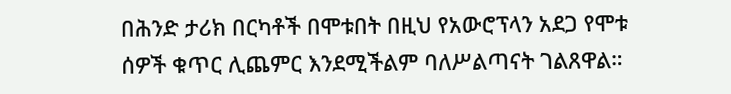በሕንድ ታሪክ በርካቶች በሞቱበት በዚህ የአውሮፕላን አደጋ የሞቱ ሰዎች ቁጥር ሊጨምር እንደሚችልም ባለሥልጣናት ገልጸዋል።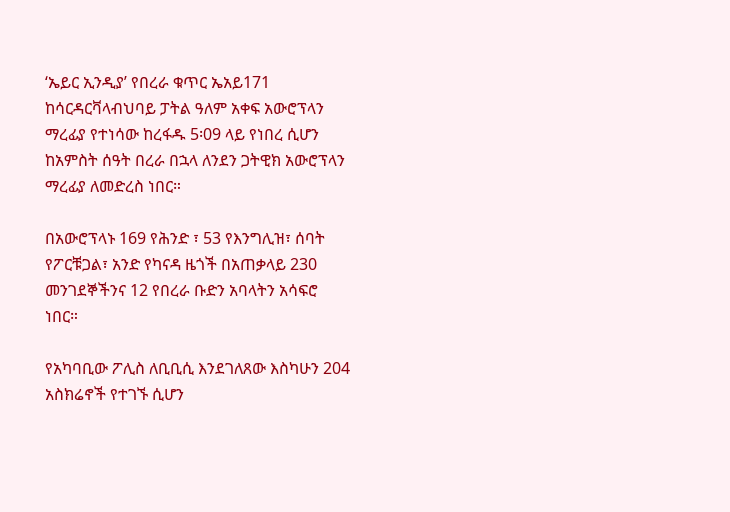‘ኤይር ኢንዲያ’ የበረራ ቁጥር ኤአይ171 ከሳርዳርቫላብህባይ ፓትል ዓለም አቀፍ አውሮፕላን ማረፊያ የተነሳው ከረፋዱ 5፡09 ላይ የነበረ ሲሆን ከአምስት ሰዓት በረራ በኋላ ለንደን ጋትዊክ አውሮፕላን ማረፊያ ለመድረስ ነበር።

በአውሮፕላኑ 169 የሕንድ ፣ 53 የእንግሊዝ፣ ሰባት የፖርቹጋል፣ አንድ የካናዳ ዜጎች በአጠቃላይ 230 መንገደኞችንና 12 የበረራ ቡድን አባላትን አሳፍሮ ነበር።

የአካባቢው ፖሊስ ለቢቢሲ እንደገለጸው እስካሁን 204 አስክሬኖች የተገኙ ሲሆን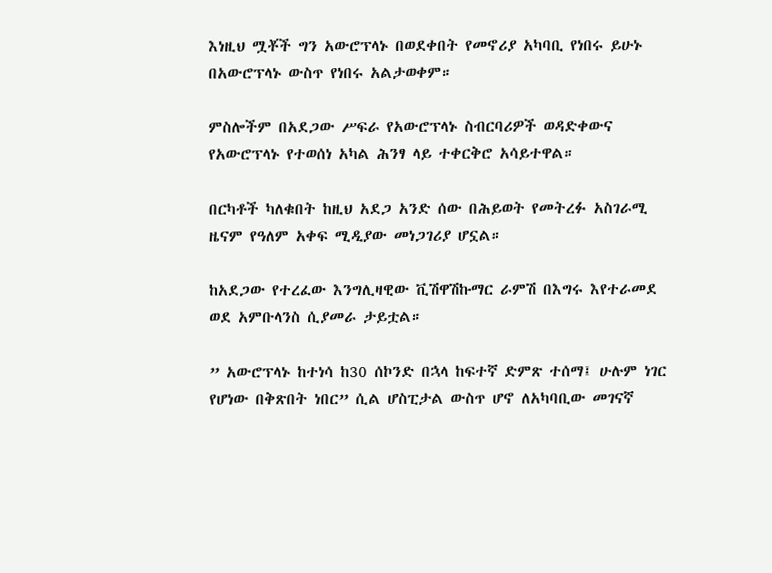እነዚህ ሟቾች ግን አውሮፕላኑ በወደቀበት የመኖሪያ አካባቢ የነበሩ ይሁኑ በአውሮፕላኑ ውስጥ የነበሩ አልታወቀም።

ምስሎችም በአደጋው ሥፍራ የአውሮፕላኑ ስብርባሪዎች ወዳድቀውና የአውሮፕላኑ የተወሰነ አካል ሕንፃ ላይ ተቀርቅሮ አሳይተዋል።

በርካቶች ካለቁበት ከዚህ አደጋ አንድ ሰው በሕይወት የመትረፉ አስገራሚ ዜናም የዓለም አቀፍ ሚዲያው መነጋገሪያ ሆኗል።

ከአደጋው የተረፈው እንግሊዛዊው ቪሽዋሽኩማር ራምሽ በእግሩ እየተራመደ ወደ አምቡላንስ ሲያመራ ታይቷል።

” አውሮፕላኑ ከተነሳ ከ30 ሰኮንድ በኋላ ከፍተኛ ድምጽ ተሰማ፤ ሁሉም ነገር የሆነው በቅጽበት ነበር” ሲል ሆስፒታል ውስጥ ሆኖ ለአካባቢው መገናኛ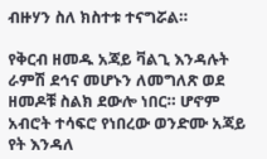ብዙሃን ስለ ክስተቱ ተናግሯል።

የቅርብ ዘመዱ አጃይ ቫልጊ እንዳሉት ራምሽ ደኅና መሆኑን ለመግለጽ ወደ ዘመዶቹ ስልክ ደውሎ ነበር። ሆኖም አብሮት ተሳፍሮ የነበረው ወንድሙ አጃይ የት እንዳለ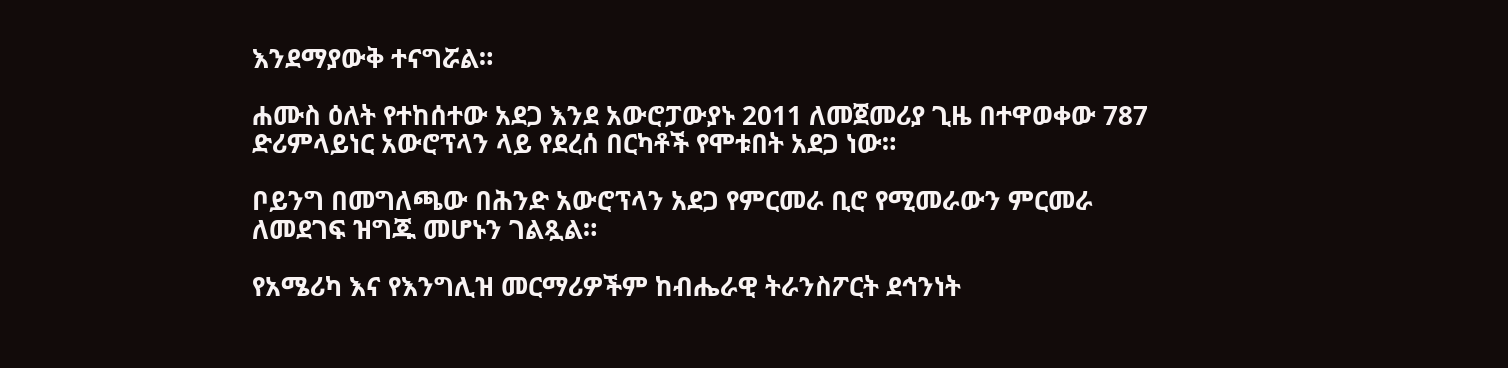እንደማያውቅ ተናግሯል።

ሐሙስ ዕለት የተከሰተው አደጋ እንደ አውሮፓውያኑ 2011 ለመጀመሪያ ጊዜ በተዋወቀው 787 ድሪምላይነር አውሮፕላን ላይ የደረሰ በርካቶች የሞቱበት አደጋ ነው።

ቦይንግ በመግለጫው በሕንድ አውሮፕላን አደጋ የምርመራ ቢሮ የሚመራውን ምርመራ ለመደገፍ ዝግጁ መሆኑን ገልጿል።

የአሜሪካ እና የእንግሊዝ መርማሪዎችም ከብሔራዊ ትራንስፖርት ደኅንነት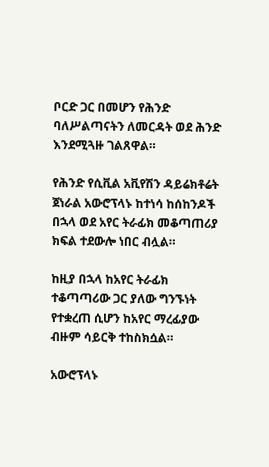ቦርድ ጋር በመሆን የሕንድ ባለሥልጣናትን ለመርዳት ወደ ሕንድ እንደሚጓዙ ገልጸዋል።

የሕንድ የሲቪል አቪየሽን ዳይሬክቶሬት ጀነራል አውሮፕላኑ ከተነሳ ከሰከንዶች በኋላ ወደ አየር ትራፊክ መቆጣጠሪያ ክፍል ተደውሎ ነበር ብሏል።

ከዚያ በኋላ ከአየር ትራፊክ ተቆጣጣሪው ጋር ያለው ግንኙነት የተቋረጠ ሲሆን ከአየር ማረፊያው ብዙም ሳይርቅ ተከስክሷል።

አውሮፕላኑ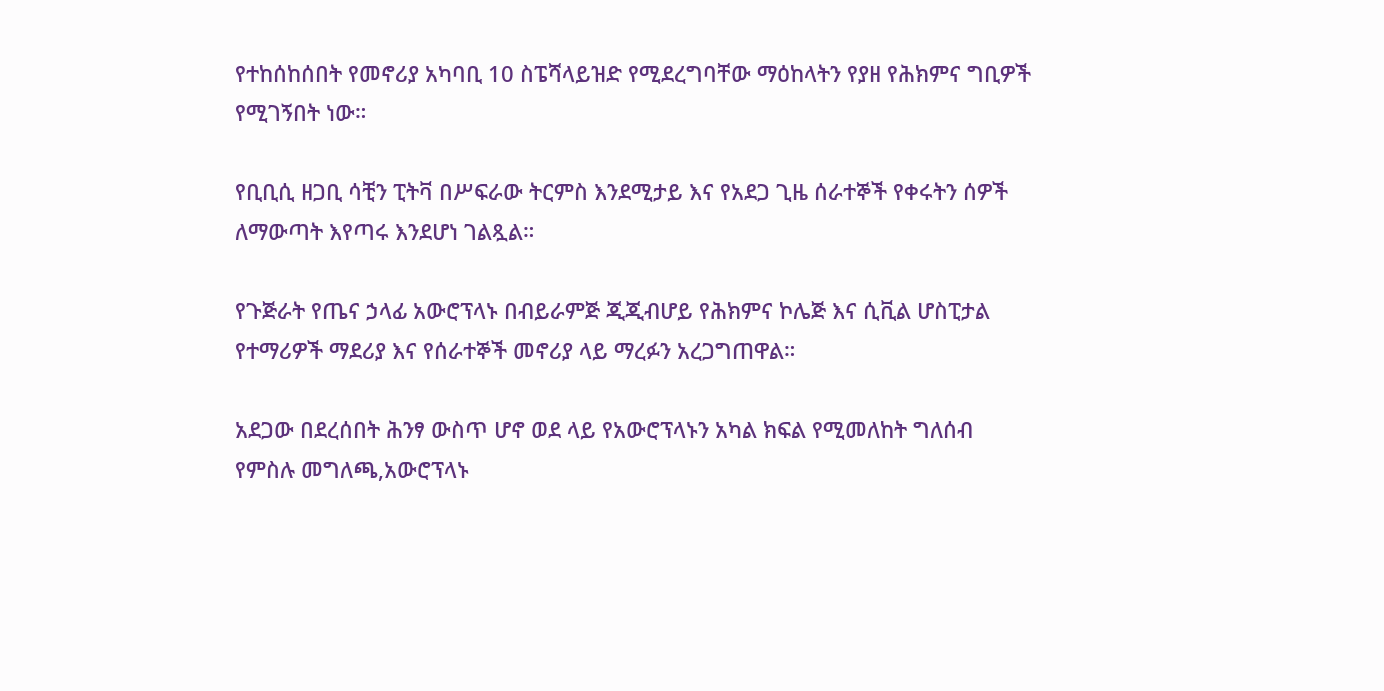የተከሰከሰበት የመኖሪያ አካባቢ 10 ስፔሻላይዝድ የሚደረግባቸው ማዕከላትን የያዘ የሕክምና ግቢዎች የሚገኝበት ነው።

የቢቢሲ ዘጋቢ ሳቺን ፒትቫ በሥፍራው ትርምስ እንደሚታይ እና የአደጋ ጊዜ ሰራተኞች የቀሩትን ሰዎች ለማውጣት እየጣሩ እንደሆነ ገልጿል።

የጉጅራት የጤና ኃላፊ አውሮፕላኑ በብይራምጅ ጂጂብሆይ የሕክምና ኮሌጅ እና ሲቪል ሆስፒታል የተማሪዎች ማደሪያ እና የሰራተኞች መኖሪያ ላይ ማረፉን አረጋግጠዋል።

አደጋው በደረሰበት ሕንፃ ውስጥ ሆኖ ወደ ላይ የአውሮፕላኑን አካል ክፍል የሚመለከት ግለሰብ
የምስሉ መግለጫ,አውሮፕላኑ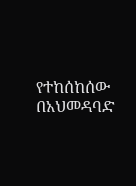የተከሰከሰው በአህመዳባድ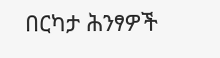በርካታ ሕንፃዎች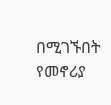በሚገኙበት የመኖሪያ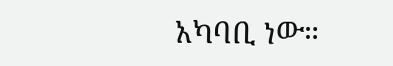አካባቢ ነው።